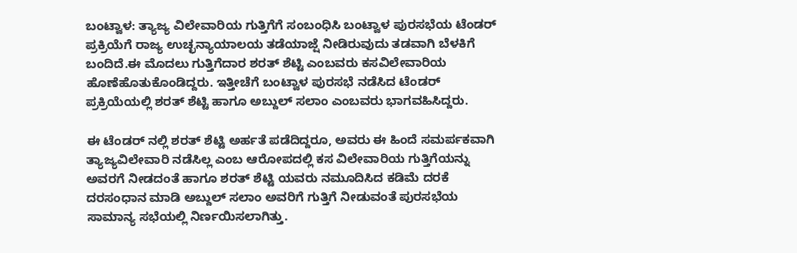ಬಂಟ್ವಾಳ: ತ್ಯಾಜ್ಯ ವಿಲೇವಾರಿಯ ಗುತ್ತಿಗೆಗೆ ಸಂಬಂಧಿಸಿ ಬಂಟ್ವಾಳ ಪುರಸಭೆಯ ಟೆಂಡರ್ ಪ್ರಕ್ರಿಯೆಗೆ ರಾಜ್ಯ ಉಚ್ಛನ್ಯಾಯಾಲಯ ತಡೆಯಾಜ್ಷೆ ನೀಡಿರುವುದು ತಡವಾಗಿ ಬೆಳಕಿಗೆ ಬಂದಿದೆ.ಈ ಮೊದಲು ಗುತ್ತಿಗೆದಾರ ಶರತ್ ಶೆಟ್ಟಿ ಎಂಬವರು ಕಸವಿಲೇವಾರಿಯ ಹೊಣೆಹೊತುಕೊಂಡಿದ್ದರು. ಇತ್ತೀಚೆಗೆ ಬಂಟ್ವಾಳ ಪುರಸಭೆ ನಡೆಸಿದ ಟೆಂಡರ್ ಪ್ರಕ್ರಿಯೆಯಲ್ಲಿ ಶರತ್ ಶೆಟ್ಟಿ ಹಾಗೂ ಅಬ್ದುಲ್ ಸಲಾಂ ಎಂಬವರು ಭಾಗವಹಿಸಿದ್ದರು.

ಈ ಟೆಂಡರ್ ನಲ್ಲಿ ಶರತ್ ಶೆಟ್ಟಿ ಅರ್ಹತೆ ಪಡೆದಿದ್ದರೂ, ಅವರು ಈ ಹಿಂದೆ ಸಮರ್ಪಕವಾಗಿ ತ್ಯಾಜ್ಯವಿಲೇವಾರಿ ನಡೆಸಿಲ್ಲ ಎಂಬ ಆರೋಪದಲ್ಲಿ ಕಸ ವಿಲೇವಾರಿಯ ಗುತ್ತಿಗೆಯನ್ನು ಅವರಗೆ ನೀಡದಂತೆ ಹಾಗೂ ಶರತ್ ಶೆಟ್ಟಿ ಯವರು ನಮೂದಿಸಿದ ಕಡಿಮೆ ದರಕೆ ದರಸಂಧಾನ ಮಾಡಿ ಅಬ್ದುಲ್ ಸಲಾಂ ಅವರಿಗೆ ಗುತ್ತಿಗೆ ನೀಡುವಂತೆ ಪುರಸಭೆಯ ಸಾಮಾನ್ಯ ಸಭೆಯಲ್ಲಿ ನಿರ್ಣಯಿಸಲಾಗಿತ್ತು.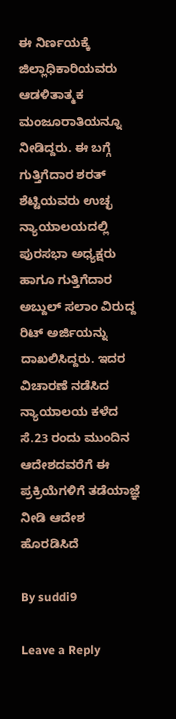ಈ ನಿರ್ಣಯಕ್ಕೆ ಜಿಲ್ಲಾಧಿಕಾರಿಯವರು ಆಡಳಿತಾತ್ಮಕ ಮಂಜೂರಾತಿಯನ್ನೂ ನೀಡಿದ್ದರು. ಈ ಬಗ್ಗೆ ಗುತ್ತಿಗೆದಾರ ಶರತ್ ಶೆಟ್ಟಿಯವರು ಉಚ್ಛ ನ್ಯಾಯಾಲಯದಲ್ಲಿ ಪುರಸಭಾ ಅಧ್ಯಕ್ಷರು ಹಾಗೂ ಗುತ್ತಿಗೆದಾರ ಅಬ್ದುಲ್ ಸಲಾಂ ವಿರುದ್ದ ರಿಟ್ ಅರ್ಜಿಯನ್ನು ದಾಖಲಿಸಿದ್ದರು. ಇದರ ವಿಚಾರಣೆ ನಡೆಸಿದ ನ್ಯಾಯಾಲಯ ಕಳೆದ ಸೆ.23 ರಂದು ಮುಂದಿನ ಆದೇಶದವರೆಗೆ ಈ ಪ್ರಕ್ರಿಯೆಗಳಿಗೆ ತಡೆಯಾಜ್ಞೆ ನೀಡಿ ಆದೇಶ ಹೊರಡಿಸಿದೆ

By suddi9

Leave a Reply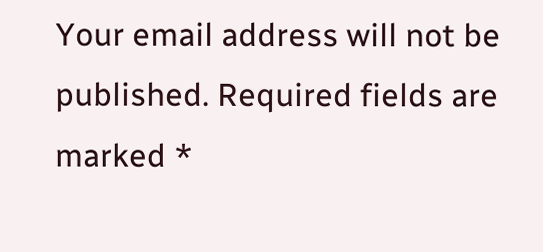Your email address will not be published. Required fields are marked *